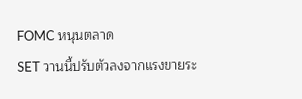FOMC หนุนตลาด
SET วานนี้ปรับตัวลงจากแรงขายระ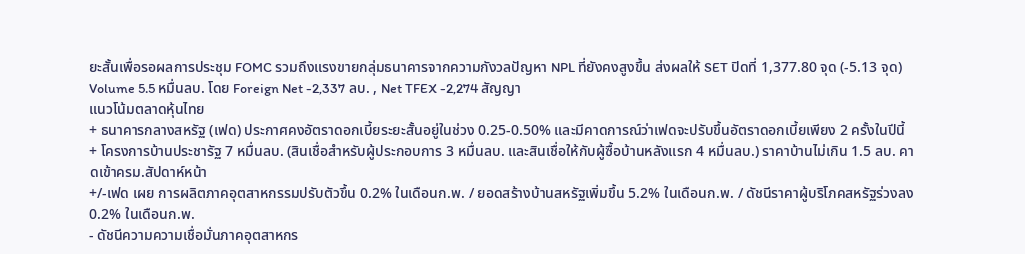ยะสั้นเพื่อรอผลการประชุม FOMC รวมถึงแรงขายกลุ่มธนาคารจากความกังวลปัญหา NPL ที่ยังคงสูงขึ้น ส่งผลให้ SET ปิดที่ 1,377.80 จุด (-5.13 จุด) Volume 5.5 หมื่นลบ. โดย Foreign Net -2,337 ลบ. , Net TFEX -2,274 สัญญา
แนวโน้มตลาดหุ้นไทย
+ ธนาคารกลางสหรัฐ (เฟด) ประกาศคงอัตราดอกเบี้ยระยะสั้นอยู่ในช่วง 0.25-0.50% และมีคาดการณ์ว่าเฟดจะปรับขึ้นอัตราดอกเบี้ยเพียง 2 ครั้งในปีนี้
+ โครงการบ้านประชารัฐ 7 หมื่นลบ. (สินเชื่อสำหรับผู้ประกอบการ 3 หมื่นลบ. และสินเชื่อให้กับผู้ซื้อบ้านหลังแรก 4 หมื่นลบ.) ราคาบ้านไม่เกิน 1.5 ลบ. คาดเข้าครม.สัปดาห์หน้า
+/-เฟด เผย การผลิตภาคอุตสาหกรรมปรับตัวขึ้น 0.2% ในเดือนก.พ. / ยอดสร้างบ้านสหรัฐเพิ่มขึ้น 5.2% ในเดือนก.พ. / ดัชนีราคาผู้บริโภคสหรัฐร่วงลง 0.2% ในเดือนก.พ.
- ดัชนีความความเชื่อมั่นภาคอุตสาหกร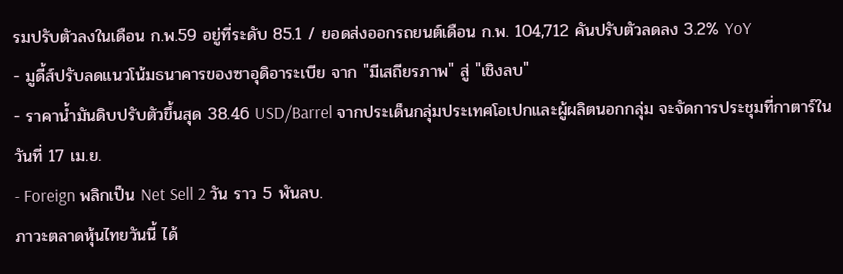รมปรับตัวลงในเดือน ก.พ.59 อยู่ที่ระดับ 85.1 / ยอดส่งออกรถยนต์เดือน ก.พ. 104,712 คันปรับตัวลดลง 3.2% YoY
- มูดี้ส์ปรับลดแนวโน้มธนาคารของซาอุดิอาระเบีย จาก "มีเสถียรภาพ" สู่ "เชิงลบ"
- ราคาน้ำมันดิบปรับตัวขึ้นสุด 38.46 USD/Barrel จากประเด็นกลุ่มประเทศโอเปกและผู้ผลิตนอกกลุ่ม จะจัดการประชุมที่กาตาร์ในวันที่ 17 เม.ย.
- Foreign พลิกเป็น Net Sell 2 วัน ราว 5 พันลบ.
ภาวะตลาดหุ้นไทยวันนี้ ได้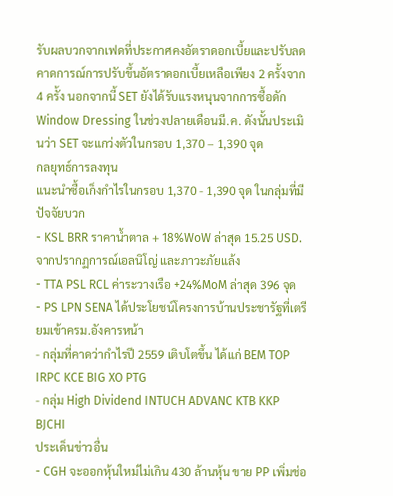รับผลบวกจากเฟดที่ประกาศคงอัตราดอกเบี้ยและปรับลดคาดการณ์การปรับขึ้นอัตราดอกเบี้ยเหลือเพียง 2 ครั้งจาก 4 ครั้ง นอกจากนี้ SET ยังได้รับแรงหนุนจากการซื้อดัก Window Dressing ในช่วงปลายเดือนมี.ค. ดังนั้นประเมินว่า SET จะแกว่งตัวในกรอบ 1,370 – 1,390 จุด
กลยุทธ์การลงทุน
แนะนำซื้อเก็งกำไรในกรอบ 1,370 - 1,390 จุด ในกลุ่มที่มีปัจจัยบวก
- KSL BRR ราคาน้ำตาล + 18%WoW ล่าสุด 15.25 USD. จากปรากฏการณ์เอลนิโญ่ และภาวะภัยแล้ง
- TTA PSL RCL ค่าระวางเรือ +24%MoM ล่าสุด 396 จุด
- PS LPN SENA ได้ประโยชน์โครงการบ้านประชารัฐที่เตรียมเข้าครม.อังคารหน้า
- กลุ่มที่คาดว่ากำไรปี 2559 เติบโตขึ้น ได้แก่ BEM TOP IRPC KCE BIG XO PTG
- กลุ่ม High Dividend INTUCH ADVANC KTB KKP BJCHI
ประเด็นข่าวอื่น
- CGH จะออกหุ้นใหม่ไม่เกิน 430 ล้านหุ้น ขาย PP เพิ่มช่อ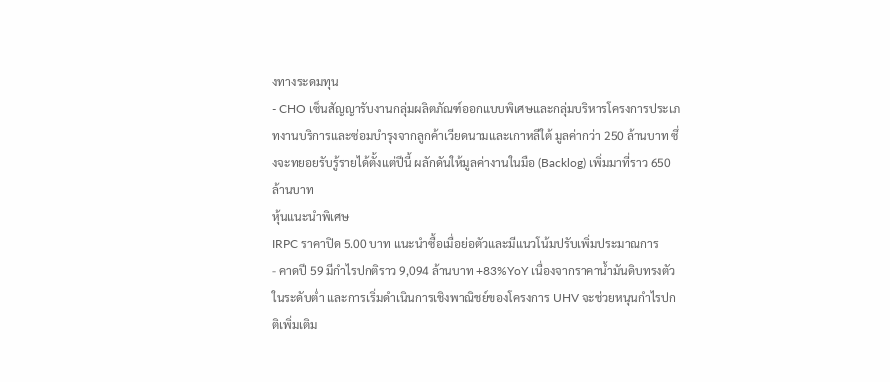งทางระดมทุน
- CHO เซ็นสัญญารับงานกลุ่มผลิตภัณฑ์ออกแบบพิเศษและกลุ่มบริหารโครงการประเภทงานบริการและซ่อมบำรุงจากลูกค้าเวียดนามและเกาหลีใต้ มูลค่ากว่า 250 ล้านบาท ซึ่งจะทยอยรับรู้รายได้ตั้งแต่ปีนี้ ผลักดันให้มูลค่างานในมือ (Backlog) เพิ่มมาที่ราว 650 ล้านบาท
หุ้นแนะนำพิเศษ
IRPC ราคาปิด 5.00 บาท แนะนำซื้อเมื่อย่อตัวและมีแนวโน้มปรับเพิ่มประมาณการ
- คาดปี 59 มีกำไรปกติราว 9,094 ล้านบาท +83%YoY เนื่องจากราคาน้ำมันดิบทรงตัวในระดับต่ำ และการเริ่มดำเนินการเชิงพาณิชย์ของโครงการ UHV จะช่วยหนุนกำไรปกติเพิ่มเติม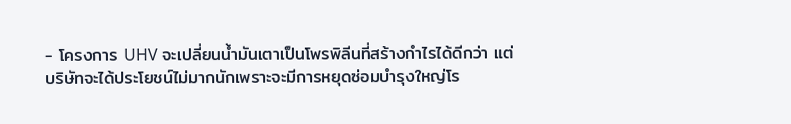- โครงการ UHV จะเปลี่ยนน้ำมันเตาเป็นโพรพิลีนที่สร้างกำไรได้ดีกว่า แต่บริษัทจะได้ประโยชน์ไม่มากนักเพราะจะมีการหยุดซ่อมบำรุงใหญ่โร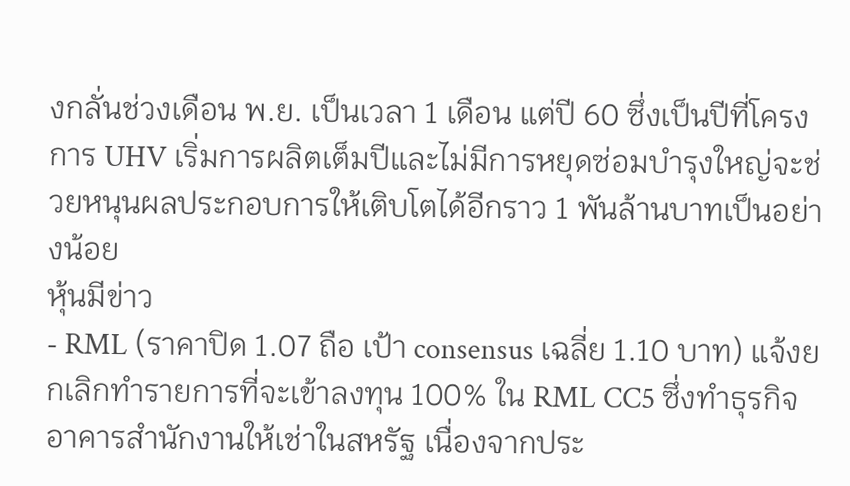งกลั่นช่วงเดือน พ.ย. เป็นเวลา 1 เดือน แต่ปี 60 ซึ่งเป็นปีที่โครงการ UHV เริ่มการผลิตเต็มปีและไม่มีการหยุดซ่อมบำรุงใหญ่จะช่วยหนุนผลประกอบการให้เติบโตได้อีกราว 1 พันล้านบาทเป็นอย่างน้อย
หุ้นมีข่าว
- RML (ราคาปิด 1.07 ถือ เป้า consensus เฉลี่ย 1.10 บาท) แจ้งยกเลิกทำรายการที่จะเข้าลงทุน 100% ใน RML CC5 ซึ่งทำธุรกิจอาคารสำนักงานให้เช่าในสหรัฐ เนื่องจากประ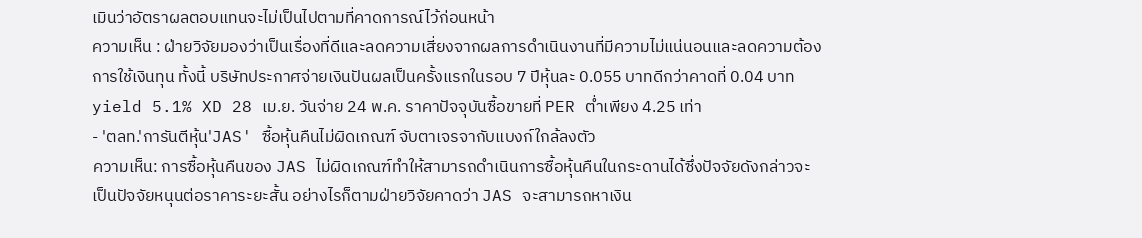เมินว่าอัตราผลตอบแทนจะไม่เป็นไปตามที่คาดการณ์ไว้ก่อนหน้า
ความเห็น : ฝ่ายวิจัยมองว่าเป็นเรื่องที่ดีและลดความเสี่ยงจากผลการดำเนินงานที่มีความไม่แน่นอนและลดความต้องการใช้เงินทุน ทั้งนี้ บริษัทประกาศจ่ายเงินปันผลเป็นครั้งแรกในรอบ 7 ปีหุ้นละ 0.055 บาทดีกว่าคาดที่ 0.04 บาท yield 5.1% XD 28 เม.ย. วันจ่าย 24 พ.ค. ราคาปัจจุบันซื้อขายที่ PER ต่ำเพียง 4.25 เท่า
- 'ตลท.'การันตีหุ้น'JAS' ซื้อหุ้นคืนไม่ผิดเกณฑ์ จับตาเจรจากับแบงก์ใกล้ลงตัว
ความเห็น: การซื้อหุ้นคืนของ JAS ไม่ผิดเกณฑ์ทำให้สามารถดำเนินการซื้อหุ้นคืนในกระดานได้ซึ่งปัจจัยดังกล่าวจะเป็นปัจจัยหนุนต่อราคาระยะสั้น อย่างไรก็ตามฝ่ายวิจัยคาดว่า JAS จะสามารถหาเงิน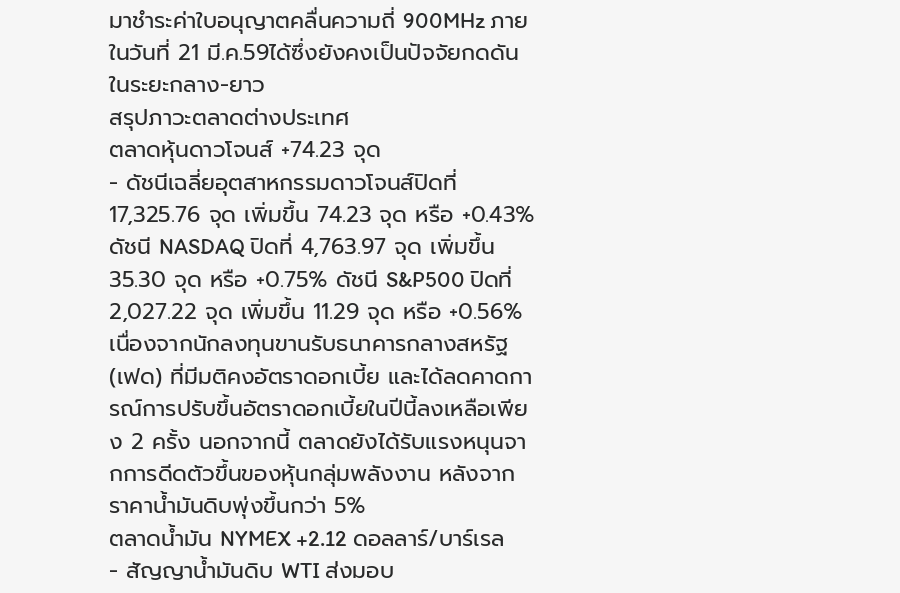มาชำระค่าใบอนุญาตคลื่นความถี่ 900MHz ภายในวันที่ 21 มี.ค.59ได้ซึ่งยังคงเป็นปัจจัยกดดันในระยะกลาง-ยาว
สรุปภาวะตลาดต่างประเทศ
ตลาดหุ้นดาวโจนส์ +74.23 จุด
- ดัชนีเฉลี่ยอุตสาหกรรมดาวโจนส์ปิดที่ 17,325.76 จุด เพิ่มขึ้น 74.23 จุด หรือ +0.43% ดัชนี NASDAQ ปิดที่ 4,763.97 จุด เพิ่มขึ้น 35.30 จุด หรือ +0.75% ดัชนี S&P500 ปิดที่ 2,027.22 จุด เพิ่มขึ้น 11.29 จุด หรือ +0.56% เนื่องจากนักลงทุนขานรับธนาคารกลางสหรัฐ (เฟด) ที่มีมติคงอัตราดอกเบี้ย และได้ลดคาดการณ์การปรับขึ้นอัตราดอกเบี้ยในปีนี้ลงเหลือเพียง 2 ครั้ง นอกจากนี้ ตลาดยังได้รับแรงหนุนจากการดีดตัวขึ้นของหุ้นกลุ่มพลังงาน หลังจากราคาน้ำมันดิบพุ่งขึ้นกว่า 5%
ตลาดน้ำมัน NYMEX +2.12 ดอลลาร์/บาร์เรล
- สัญญาน้ำมันดิบ WTI ส่งมอบ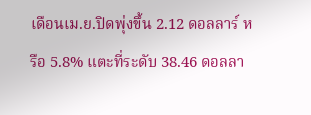เดือนเม.ย.ปิดพุ่งขึ้น 2.12 ดอลลาร์ หรือ 5.8% แตะที่ระดับ 38.46 ดอลลา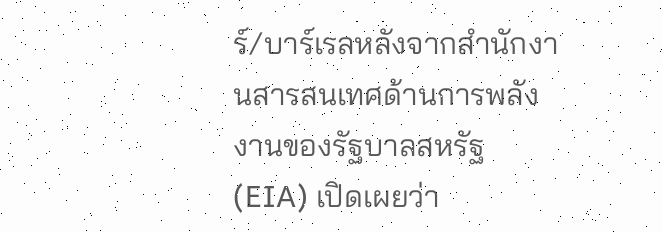ร์/บาร์เรลหลังจากสำนักงานสารสนเทศด้านการพลังงานของรัฐบาลสหรัฐ (EIA) เปิดเผยว่า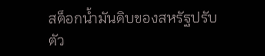สต็อกน้ำมันดิบของสหรัฐปรับตัว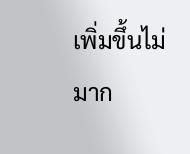เพิ่มขึ้นไม่มาก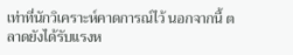เท่าที่นักวิเคราะห์คาดการณ์ไว้ นอกจากนี้ ตลาดยังได้รับแรงห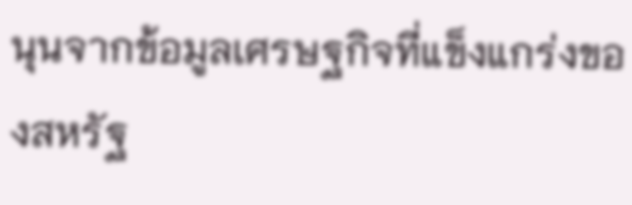นุนจากข้อมูลเศรษฐกิจที่แข็งแกร่งของสหรัฐ